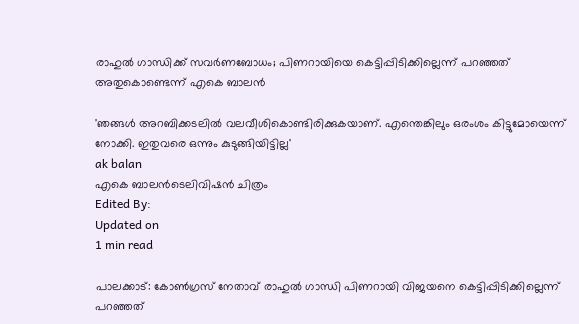രാഹുല്‍ ഗാന്ധിക്ക് സവര്‍ണബോധം; പിണറായിയെ കെട്ടിപ്പിടിക്കില്ലെന്ന് പറഞ്ഞത് അതുകൊണ്ടെന്ന് എകെ ബാലന്‍

'ഞങ്ങള്‍ അറബിക്കടലില്‍ വലവീശികൊണ്ടിരിക്കുകയാണ്. എന്തെങ്കിലും ഒരംശം കിട്ടുമോയെന്ന് നോക്കി. ഇതുവരെ ഒന്നും കുടുങ്ങിയിട്ടില്ല'
ak balan
എകെ ബാലന്‍ടെലിവിഷന്‍ ചിത്രം
Edited By:
Updated on
1 min read

പാലക്കാട്: കോണ്‍ഗ്രസ് നേതാവ് രാഹുല്‍ ഗാന്ധി പിണറായി വിജയനെ കെട്ടിപ്പിടിക്കില്ലെന്ന് പറഞ്ഞത്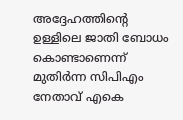അദ്ദേഹത്തിന്റെ ഉള്ളിലെ ജാതി ബോധം കൊണ്ടാണെന്ന് മുതിര്‍ന്ന സിപിഎം നേതാവ് എകെ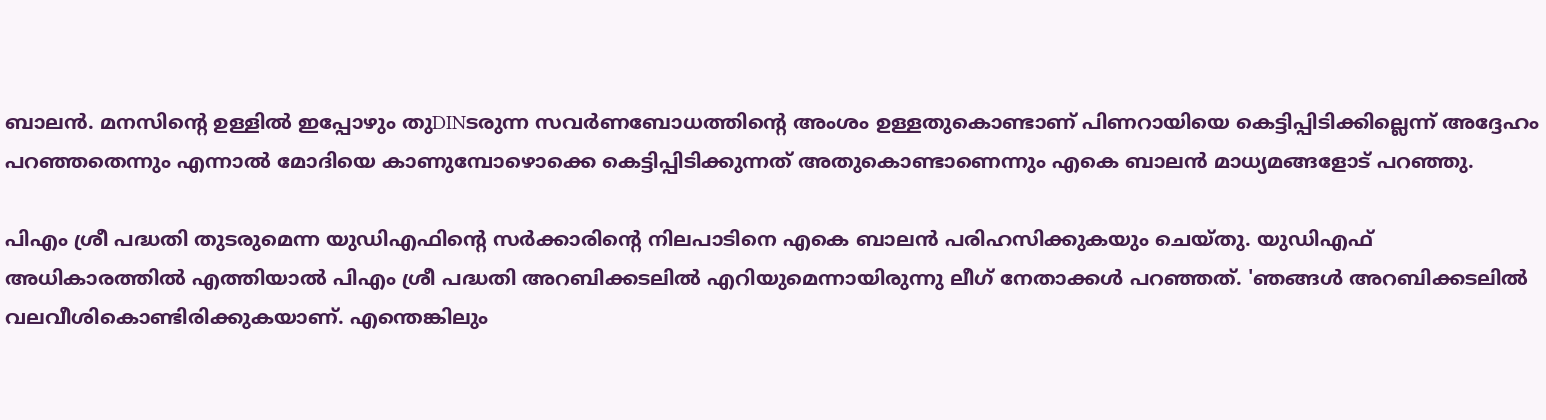ബാലന്‍. മനസിന്റെ ഉള്ളില്‍ ഇപ്പോഴും തുDINടരുന്ന സവര്‍ണബോധത്തിന്റെ അംശം ഉള്ളതുകൊണ്ടാണ് പിണറായിയെ കെട്ടിപ്പിടിക്കില്ലെന്ന് അദ്ദേഹം പറഞ്ഞതെന്നും എന്നാല്‍ മോദിയെ കാണുമ്പോഴൊക്കെ കെട്ടിപ്പിടിക്കുന്നത് അതുകൊണ്ടാണെന്നും എകെ ബാലന്‍ മാധ്യമങ്ങളോട് പറഞ്ഞു.

പിഎം ശ്രീ പദ്ധതി തുടരുമെന്ന യുഡിഎഫിന്റെ സര്‍ക്കാരിന്റെ നിലപാടിനെ എകെ ബാലന്‍ പരിഹസിക്കുകയും ചെയ്തു. യുഡിഎഫ് അധികാരത്തില്‍ എത്തിയാല്‍ പിഎം ശ്രീ പദ്ധതി അറബിക്കടലില്‍ എറിയുമെന്നായിരുന്നു ലീഗ് നേതാക്കള്‍ പറഞ്ഞത്. 'ഞങ്ങള്‍ അറബിക്കടലില്‍ വലവീശികൊണ്ടിരിക്കുകയാണ്. എന്തെങ്കിലും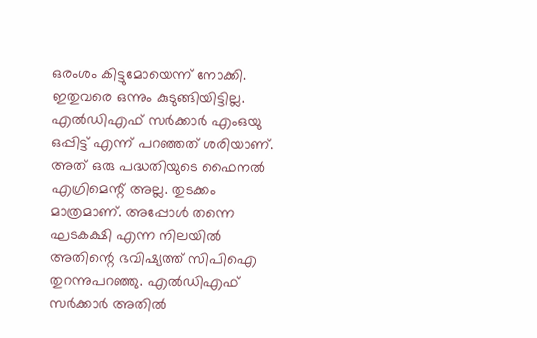ഒരംശം കിട്ടുമോയെന്ന് നോക്കി. ഇതുവരെ ഒന്നും കുടുങ്ങിയിട്ടില്ല. എല്‍ഡിഎഫ് സര്‍ക്കാര്‍ എംഒയു ഒപ്പിട്ട് എന്ന് പറഞ്ഞത് ശരിയാണ്. അത് ഒരു പദ്ധതിയുടെ ഫൈനല്‍ എഗ്രിമെന്റ് അല്ല. തുടക്കം മാത്രമാണ്. അപ്പോള്‍ തന്നെ ഘടകക്ഷി എന്ന നിലയില്‍ അതിന്റെ ഭവിഷ്യത്ത് സിപിഐ തുറന്നുപറഞ്ഞു. എല്‍ഡിഎഫ് സര്‍ക്കാര്‍ അതില്‍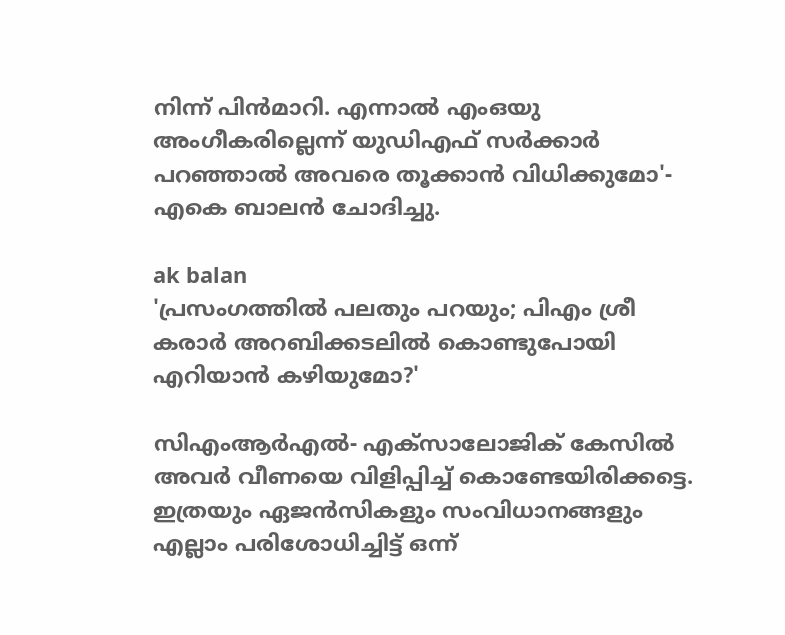നിന്ന് പിന്‍മാറി. എന്നാല്‍ എംഒയു അംഗീകരില്ലെന്ന് യുഡിഎഫ് സര്‍ക്കാര്‍ പറഞ്ഞാല്‍ അവരെ തൂക്കാന്‍ വിധിക്കുമോ'- എകെ ബാലന്‍ ചോദിച്ചു.

ak balan
'പ്രസംഗത്തില്‍ പലതും പറയും; പിഎം ശ്രീ കരാര്‍ അറബിക്കടലില്‍ കൊണ്ടുപോയി എറിയാന്‍ കഴിയുമോ?'

സിഎംആര്‍എല്‍- എക്‌സാലോജിക് കേസില്‍ അവര്‍ വീണയെ വിളിപ്പിച്ച് കൊണ്ടേയിരിക്കട്ടെ. ഇത്രയും ഏജന്‍സികളും സംവിധാനങ്ങളും എല്ലാം പരിശോധിച്ചിട്ട് ഒന്ന്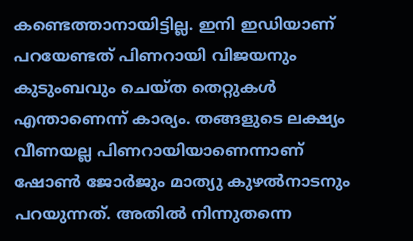കണ്ടെത്താനായിട്ടില്ല. ഇനി ഇഡിയാണ് പറയേണ്ടത് പിണറായി വിജയനും കുടുംബവും ചെയ്ത തെറ്റുകള്‍ എന്താണെന്ന് കാര്യം. തങ്ങളുടെ ലക്ഷ്യം വീണയല്ല പിണറായിയാണെന്നാണ് ഷോണ്‍ ജോര്‍ജും മാത്യു കുഴല്‍നാടനും പറയുന്നത്. അതില്‍ നിന്നുതന്നെ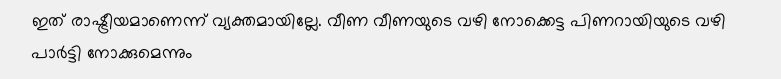ഇത് രാഷ്ട്രീയമാണെന്ന് വ്യക്തമായില്ലേ. വീണ വീണയുടെ വഴി നോക്കെട്ട പിണറായിയുടെ വഴി പാര്‍ട്ടി നോക്കുമെന്നും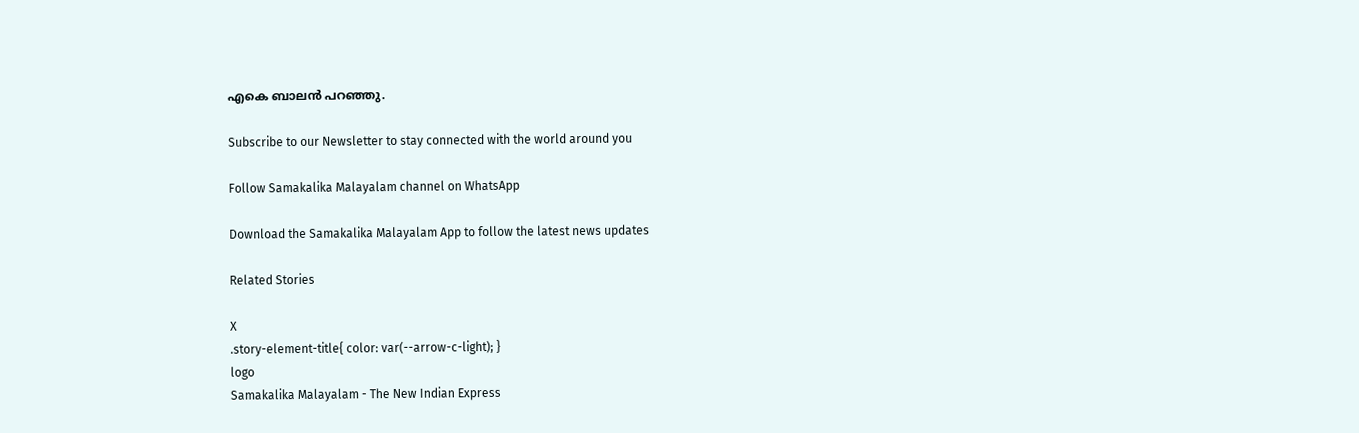എകെ ബാലന്‍ പറഞ്ഞു.

Subscribe to our Newsletter to stay connected with the world around you

Follow Samakalika Malayalam channel on WhatsApp

Download the Samakalika Malayalam App to follow the latest news updates

Related Stories

X
.story-element-title{ color: var(--arrow-c-light); }
logo
Samakalika Malayalam - The New Indian Express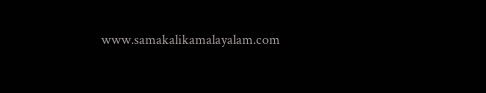www.samakalikamalayalam.com